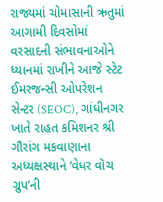રાજ્યમાં ચોમાસાની ઋતુમાં આગામી દિવસોમાં વરસાદની સંભાવનાઓને ધ્યાનમાં રાખીને આજે સ્ટેટ ઈમરજન્સી ઓપરેશન સેન્ટર (SEOC), ગાંધીનગર ખાતે રાહત કમિશનર શ્રી ગૌરાંગ મકવાણાના અધ્યક્ષસ્થાને ‘વેધર વૉચ ગ્રુપ’ની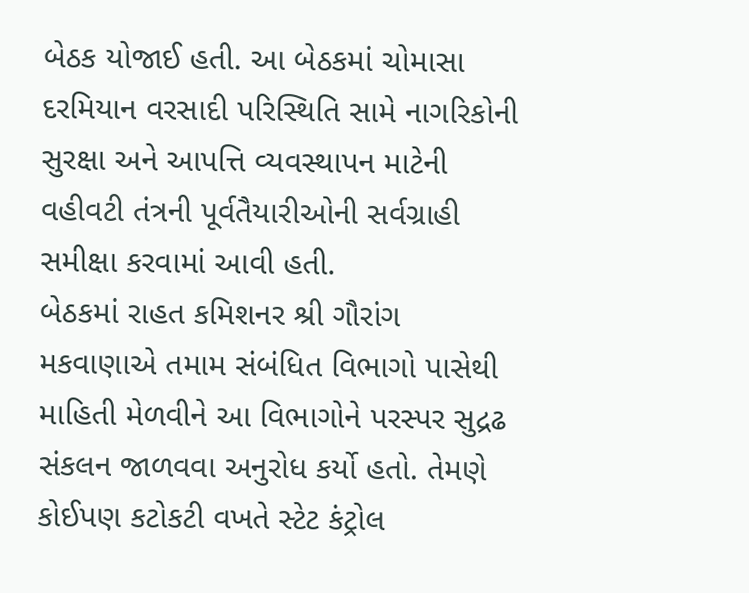બેઠક યોજાઈ હતી. આ બેઠકમાં ચોમાસા દરમિયાન વરસાદી પરિસ્થિતિ સામે નાગરિકોની સુરક્ષા અને આપત્તિ વ્યવસ્થાપન માટેની વહીવટી તંત્રની પૂર્વતૈયારીઓની સર્વગ્રાહી સમીક્ષા કરવામાં આવી હતી.
બેઠકમાં રાહત કમિશનર શ્રી ગૌરાંગ મકવાણાએ તમામ સંબંધિત વિભાગો પાસેથી માહિતી મેળવીને આ વિભાગોને પરસ્પર સુદ્રઢ સંકલન જાળવવા અનુરોધ કર્યો હતો. તેમણે કોઈપણ કટોકટી વખતે સ્ટેટ કંટ્રોલ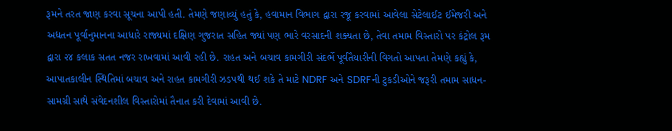રૂમને તરત જાણ કરવા સૂચના આપી હતી. તેમણે જણાવ્યું હતું કે, હવામાન વિભાગ દ્વારા રજૂ કરવામાં આવેલા સેટેલાઈટ ઈમેજરી અને અદ્યતન પૂર્વાનુમાનના આધારે રાજ્યમાં દક્ષિણ ગુજરાત સહિત જ્યાં પણ ભારે વરસાદની શક્યતા છે, તેવા તમામ વિસ્તારો પર કંટ્રોલ રૂમ દ્વારા ૨૪ કલાક સતત નજર રાખવામાં આવી રહી છે. રાહત અને બચાવ કામગીરી સંદર્ભે પૂર્વતૈયારીની વિગતો આપતા તેમણે કહ્યું કે, આપાતકાલીન સ્થિતિમાં બચાવ અને રાહત કામગીરી ઝડપથી થઈ શકે તે માટે NDRF અને SDRFની ટુકડીઓને જરૂરી તમામ સાધન-સામગ્રી સાથે સંવેદનશીલ વિસ્તારોમાં તૈનાત કરી દેવામાં આવી છે.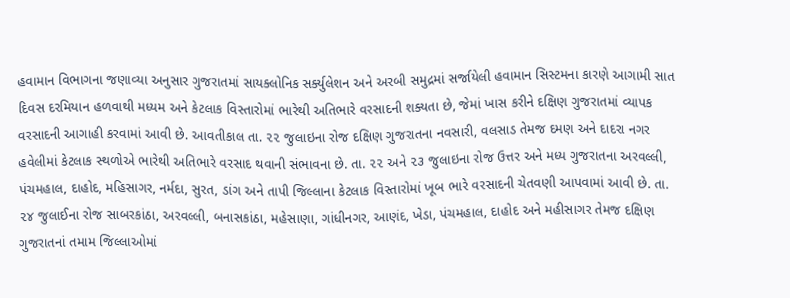હવામાન વિભાગના જણાવ્યા અનુસાર ગુજરાતમાં સાયક્લોનિક સર્ક્યુલેશન અને અરબી સમુદ્રમાં સર્જાયેલી હવામાન સિસ્ટમના કારણે આગામી સાત દિવસ દરમિયાન હળવાથી મધ્યમ અને કેટલાક વિસ્તારોમાં ભારેથી અતિભારે વરસાદની શક્યતા છે, જેમાં ખાસ કરીને દક્ષિણ ગુજરાતમાં વ્યાપક વરસાદની આગાહી કરવામાં આવી છે. આવતીકાલ તા. ૨૨ જુલાઇના રોજ દક્ષિણ ગુજરાતના નવસારી, વલસાડ તેમજ દમણ અને દાદરા નગર હવેલીમાં કેટલાક સ્થળોએ ભારેથી અતિભારે વરસાદ થવાની સંભાવના છે. તા. ૨૨ અને ૨૩ જુલાઇના રોજ ઉત્તર અને મધ્ય ગુજરાતના અરવલ્લી, પંચમહાલ, દાહોદ, મહિસાગર, નર્મદા, સુરત, ડાંગ અને તાપી જિલ્લાના કેટલાક વિસ્તારોમાં ખૂબ ભારે વરસાદની ચેતવણી આપવામાં આવી છે. તા. ૨૪ જુલાઈના રોજ સાબરકાંઠા, અરવલ્લી, બનાસકાંઠા, મહેસાણા, ગાંધીનગર, આણંદ, ખેડા, પંચમહાલ, દાહોદ અને મહીસાગર તેમજ દક્ષિણ ગુજરાતનાં તમામ જિલ્લાઓમાં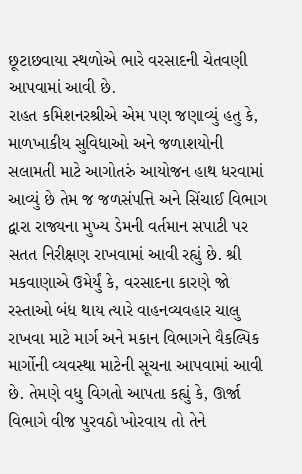છૂટાછવાયા સ્થળોએ ભારે વરસાદની ચેતવણી આપવામાં આવી છે.
રાહત કમિશનરશ્રીએ એમ પણ જણાવ્યું હતુ કે, માળખાકીય સુવિધાઓ અને જળાશયોની સલામતી માટે આગોતરું આયોજન હાથ ધરવામાં આવ્યું છે તેમ જ જળસંપત્તિ અને સિંચાઈ વિભાગ દ્વારા રાજ્યના મુખ્ય ડેમની વર્તમાન સપાટી પર સતત નિરીક્ષણ રાખવામાં આવી રહ્યું છે. શ્રી મકવાણાએ ઉમેર્યું કે, વરસાદના કારણે જો રસ્તાઓ બંધ થાય ત્યારે વાહનવ્યવહાર ચાલુ રાખવા માટે માર્ગ અને મકાન વિભાગને વૈકલ્પિક માર્ગોની વ્યવસ્થા માટેની સૂચના આપવામાં આવી છે. તેમણે વધુ વિગતો આપતા કહ્યું કે, ઊર્જા વિભાગે વીજ પુરવઠો ખોરવાય તો તેને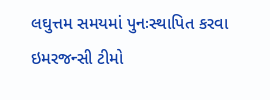લઘુત્તમ સમયમાં પુનઃસ્થાપિત કરવા ઇમરજન્સી ટીમો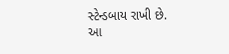સ્ટેન્ડબાય રાખી છે.
આ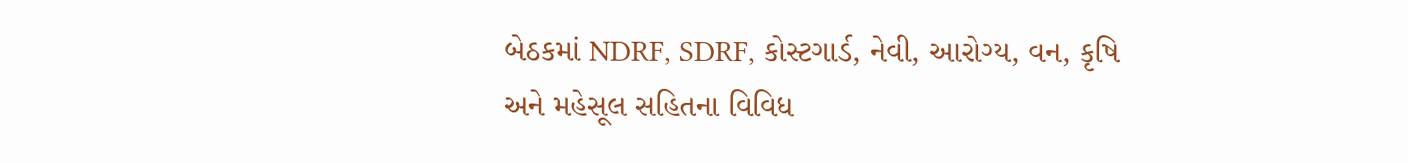બેઠકમાં NDRF, SDRF, કોસ્ટગાર્ડ, નેવી, આરોગ્ય, વન, કૃષિ અને મહેસૂલ સહિતના વિવિધ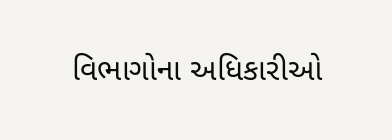વિભાગોના અધિકારીઓ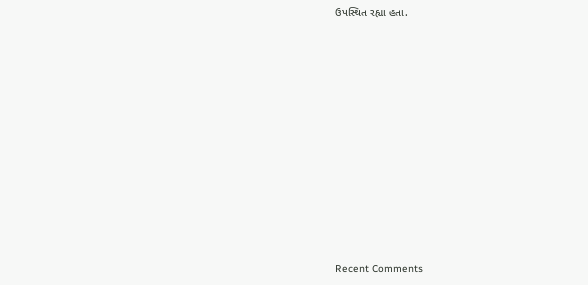ઉપસ્થિત રહ્યા હતા.















Recent Comments